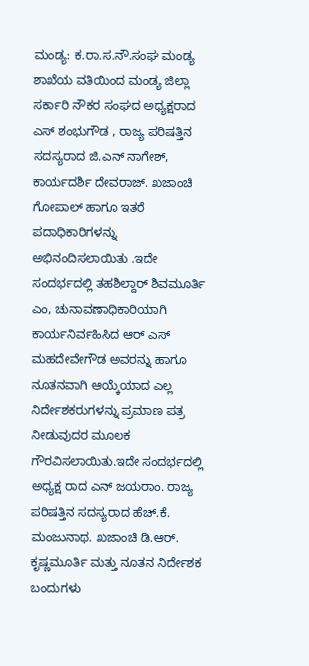ಮಂಡ್ಯ: ಕ.ರಾ.ಸ.ನೌ.ಸಂಘ ಮಂಡ್ಯ ಶಾಖೆಯ ವತಿಯಿಂದ ಮಂಡ್ಯ ಜಿಲ್ಲಾ ಸರ್ಕಾರಿ ನೌಕರ ಸಂಘದ ಅಧ್ಯಕ್ಷರಾದ ಎಸ್ ಶಂಭುಗೌಡ , ರಾಜ್ಯ ಪರಿಷತ್ತಿನ ಸದಸ್ಯರಾದ ಜಿ.ಎನ್ ನಾಗೇಶ್, ಕಾರ್ಯದರ್ಶಿ ದೇವರಾಜ್. ಖಜಾಂಚಿ ಗೋಪಾಲ್ ಹಾಗೂ ಇತರೆ ಪದಾಧಿಕಾರಿಗಳನ್ನು ಅಭಿನಂದಿಸಲಾಯಿತು .ಇದೇ ಸಂದರ್ಭದಲ್ಲಿ ತಹಶಿಲ್ದಾರ್ ಶಿವಮೂರ್ತಿ ಎಂ, ಚುನಾವಣಾಧಿಕಾರಿಯಾಗಿ ಕಾರ್ಯನಿರ್ವಹಿಸಿದ ಆರ್ ಎಸ್ ಮಹದೇವೇಗೌಡ ಅವರನ್ನು ಹಾಗೂ ನೂತನವಾಗಿ ಆಯ್ಕೆಯಾದ ಎಲ್ಲ ನಿರ್ದೇಶಕರುಗಳನ್ನು ಪ್ರಮಾಣ ಪತ್ರ ನೀಡುವುದರ ಮೂಲಕ ಗೌರವಿಸಲಾಯಿತು.ಇದೇ ಸಂದರ್ಭದಲ್ಲಿ ಅಧ್ಯಕ್ಷ ರಾದ ಎನ್ ಜಯರಾಂ. ರಾಜ್ಯ ಪರಿಷತ್ತಿನ ಸದಸ್ಯರಾದ ಹೆಚ್.ಕೆ. ಮಂಜುನಾಥ. ಖಜಾಂಚಿ ಡಿ.ಆರ್. ಕೃಷ್ಣಮೂರ್ತಿ ಮತ್ತು ನೂತನ ನಿರ್ದೇಶಕ ಬಂದುಗಳು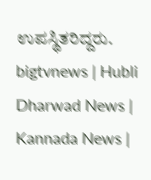ಉಪಸ್ಥಿತರಿದ್ದರು.
bigtvnews | Hubli Dharwad News | Kannada News |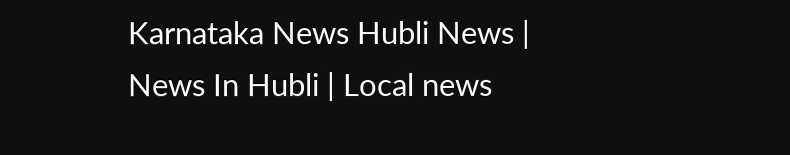Karnataka News Hubli News | News In Hubli | Local news